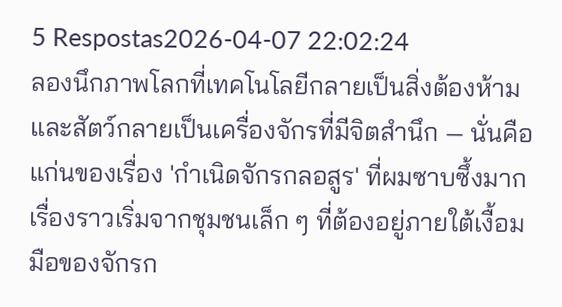5 Respostas2026-04-07 22:02:24
ลองนึกภาพโลกที่เทคโนโลยีกลายเป็นสิ่งต้องห้ามและสัตว์กลายเป็นเครื่องจักรที่มีจิตสำนึก — นั่นคือแก่นของเรื่อง 'กําเนิดจักรกลอสูร' ที่ผมซาบซึ้งมาก
เรื่องราวเริ่มจากชุมชนเล็ก ๆ ที่ต้องอยู่ภายใต้เงื้อมมือของจักรก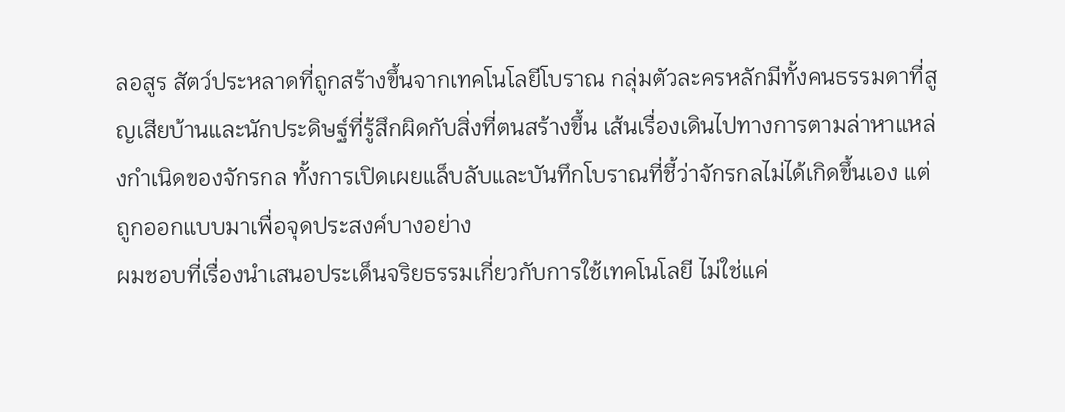ลอสูร สัตว์ประหลาดที่ถูกสร้างขึ้นจากเทคโนโลยีโบราณ กลุ่มตัวละครหลักมีทั้งคนธรรมดาที่สูญเสียบ้านและนักประดิษฐ์ที่รู้สึกผิดกับสิ่งที่ตนสร้างขึ้น เส้นเรื่องเดินไปทางการตามล่าหาแหล่งกำเนิดของจักรกล ทั้งการเปิดเผยแล็บลับและบันทึกโบราณที่ชี้ว่าจักรกลไม่ได้เกิดขึ้นเอง แต่ถูกออกแบบมาเพื่อจุดประสงค์บางอย่าง
ผมชอบที่เรื่องนำเสนอประเด็นจริยธรรมเกี่ยวกับการใช้เทคโนโลยี ไม่ใช่แค่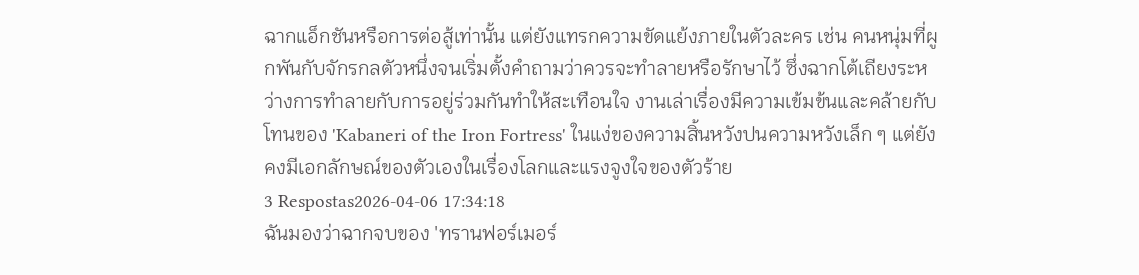ฉากแอ็กชันหรือการต่อสู้เท่านั้น แต่ยังแทรกความขัดแย้งภายในตัวละคร เช่น คนหนุ่มที่ผูกพันกับจักรกลตัวหนึ่งจนเริ่มตั้งคำถามว่าควรจะทำลายหรือรักษาไว้ ซึ่งฉากโต้เถียงระหว่างการทำลายกับการอยู่ร่วมกันทำให้สะเทือนใจ งานเล่าเรื่องมีความเข้มข้นและคล้ายกับโทนของ 'Kabaneri of the Iron Fortress' ในแง่ของความสิ้นหวังปนความหวังเล็ก ๆ แต่ยังคงมีเอกลักษณ์ของตัวเองในเรื่องโลกและแรงจูงใจของตัวร้าย
3 Respostas2026-04-06 17:34:18
ฉันมองว่าฉากจบของ 'ทรานฟอร์เมอร์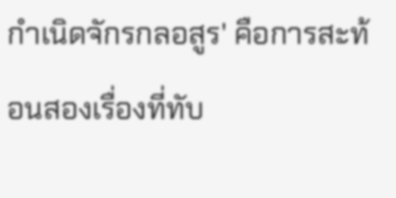กําเนิดจักรกลอสูร' คือการสะท้อนสองเรื่องที่ทับ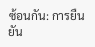ซ้อนกัน: การยืนยัน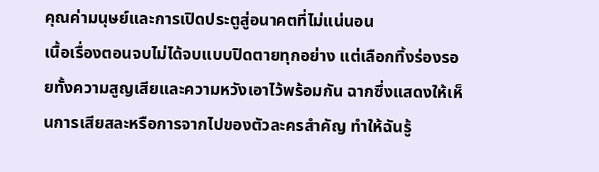คุณค่ามนุษย์และการเปิดประตูสู่อนาคตที่ไม่แน่นอน
เนื้อเรื่องตอนจบไม่ได้จบแบบปิดตายทุกอย่าง แต่เลือกทิ้งร่องรอยทั้งความสูญเสียและความหวังเอาไว้พร้อมกัน ฉากซึ่งแสดงให้เห็นการเสียสละหรือการจากไปของตัวละครสำคัญ ทำให้ฉันรู้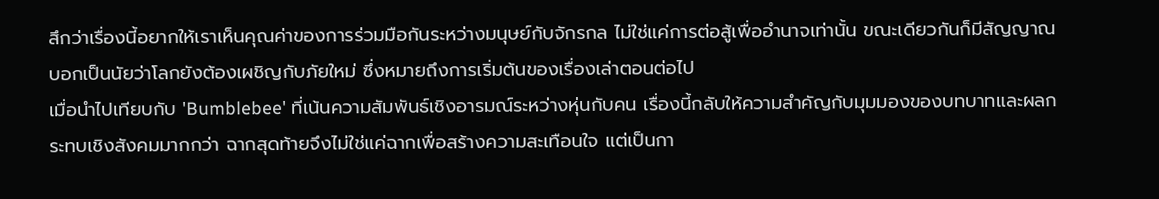สึกว่าเรื่องนี้อยากให้เราเห็นคุณค่าของการร่วมมือกันระหว่างมนุษย์กับจักรกล ไม่ใช่แค่การต่อสู้เพื่ออำนาจเท่านั้น ขณะเดียวกันก็มีสัญญาณบอกเป็นนัยว่าโลกยังต้องเผชิญกับภัยใหม่ ซึ่งหมายถึงการเริ่มต้นของเรื่องเล่าตอนต่อไป
เมื่อนำไปเทียบกับ 'Bumblebee' ที่เน้นความสัมพันธ์เชิงอารมณ์ระหว่างหุ่นกับคน เรื่องนี้กลับให้ความสำคัญกับมุมมองของบทบาทและผลกระทบเชิงสังคมมากกว่า ฉากสุดท้ายจึงไม่ใช่แค่ฉากเพื่อสร้างความสะเทือนใจ แต่เป็นกา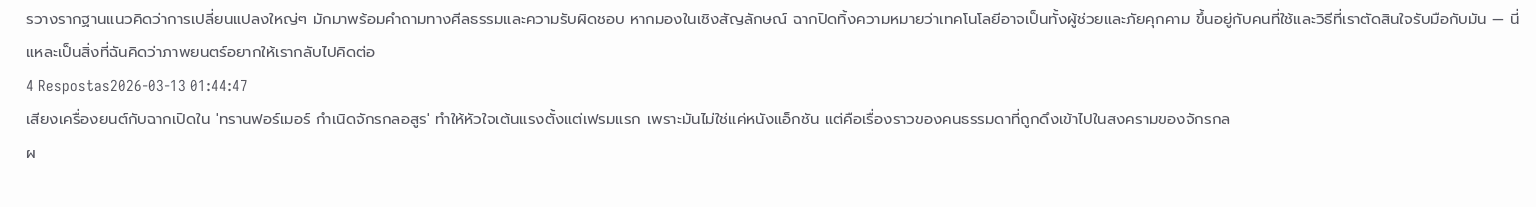รวางรากฐานแนวคิดว่าการเปลี่ยนแปลงใหญ่ๆ มักมาพร้อมคำถามทางศีลธรรมและความรับผิดชอบ หากมองในเชิงสัญลักษณ์ ฉากปิดทิ้งความหมายว่าเทคโนโลยีอาจเป็นทั้งผู้ช่วยและภัยคุกคาม ขึ้นอยู่กับคนที่ใช้และวิธีที่เราตัดสินใจรับมือกับมัน — นี่แหละเป็นสิ่งที่ฉันคิดว่าภาพยนตร์อยากให้เรากลับไปคิดต่อ
4 Respostas2026-03-13 01:44:47
เสียงเครื่องยนต์กับฉากเปิดใน 'ทรานฟอร์เมอร์ กําเนิดจักรกลอสูร' ทำให้หัวใจเต้นแรงตั้งแต่เฟรมแรก เพราะมันไม่ใช่แค่หนังแอ็กชัน แต่คือเรื่องราวของคนธรรมดาที่ถูกดึงเข้าไปในสงครามของจักรกล
ผ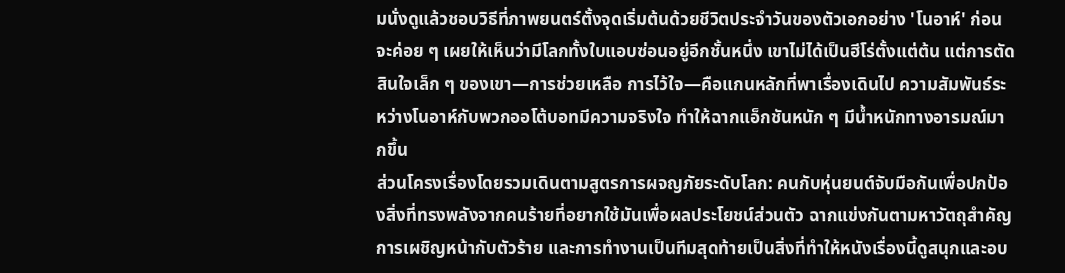มนั่งดูแล้วชอบวิธีที่ภาพยนตร์ตั้งจุดเริ่มต้นด้วยชีวิตประจำวันของตัวเอกอย่าง 'โนอาห์' ก่อนจะค่อย ๆ เผยให้เห็นว่ามีโลกทั้งใบแอบซ่อนอยู่อีกชั้นหนึ่ง เขาไม่ได้เป็นฮีโร่ตั้งแต่ต้น แต่การตัดสินใจเล็ก ๆ ของเขา—การช่วยเหลือ การไว้ใจ—คือแกนหลักที่พาเรื่องเดินไป ความสัมพันธ์ระหว่างโนอาห์กับพวกออโต้บอทมีความจริงใจ ทำให้ฉากแอ็กชันหนัก ๆ มีน้ำหนักทางอารมณ์มากขึ้น
ส่วนโครงเรื่องโดยรวมเดินตามสูตรการผจญภัยระดับโลก: คนกับหุ่นยนต์จับมือกันเพื่อปกป้องสิ่งที่ทรงพลังจากคนร้ายที่อยากใช้มันเพื่อผลประโยชน์ส่วนตัว ฉากแข่งกันตามหาวัตถุสำคัญ การเผชิญหน้ากับตัวร้าย และการทำงานเป็นทีมสุดท้ายเป็นสิ่งที่ทำให้หนังเรื่องนี้ดูสนุกและอบ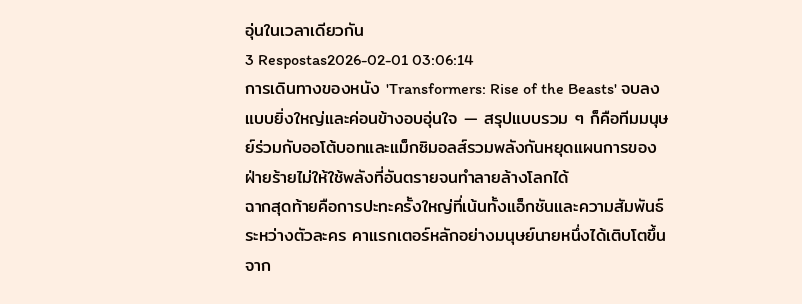อุ่นในเวลาเดียวกัน
3 Respostas2026-02-01 03:06:14
การเดินทางของหนัง 'Transformers: Rise of the Beasts' จบลงแบบยิ่งใหญ่และค่อนข้างอบอุ่นใจ — สรุปแบบรวม ๆ ก็คือทีมมนุษย์ร่วมกับออโต้บอทและแม็กซิมอลส์รวมพลังกันหยุดแผนการของฝ่ายร้ายไม่ให้ใช้พลังที่อันตรายจนทำลายล้างโลกได้
ฉากสุดท้ายคือการปะทะครั้งใหญ่ที่เน้นทั้งแอ็กชันและความสัมพันธ์ระหว่างตัวละคร คาแรกเตอร์หลักอย่างมนุษย์นายหนึ่งได้เติบโตขึ้นจาก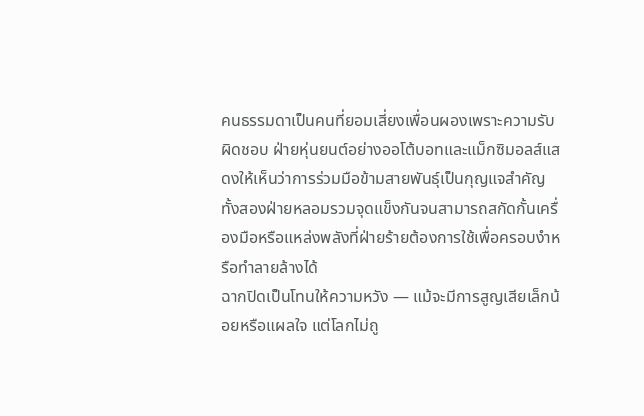คนธรรมดาเป็นคนที่ยอมเสี่ยงเพื่อนผองเพราะความรับผิดชอบ ฝ่ายหุ่นยนต์อย่างออโต้บอทและแม็กซิมอลส์แสดงให้เห็นว่าการร่วมมือข้ามสายพันธุ์เป็นกุญแจสำคัญ ทั้งสองฝ่ายหลอมรวมจุดแข็งกันจนสามารถสกัดกั้นเครื่องมือหรือแหล่งพลังที่ฝ่ายร้ายต้องการใช้เพื่อครอบงำหรือทำลายล้างได้
ฉากปิดเป็นโทนให้ความหวัง — แม้จะมีการสูญเสียเล็กน้อยหรือแผลใจ แต่โลกไม่ถู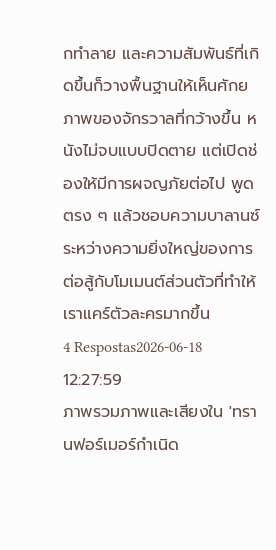กทำลาย และความสัมพันธ์ที่เกิดขึ้นก็วางพื้นฐานให้เห็นศักยภาพของจักรวาลที่กว้างขึ้น หนังไม่จบแบบปิดตาย แต่เปิดช่องให้มีการผจญภัยต่อไป พูดตรง ๆ แล้วชอบความบาลานซ์ระหว่างความยิ่งใหญ่ของการต่อสู้กับโมเมนต์ส่วนตัวที่ทำให้เราแคร์ตัวละครมากขึ้น
4 Respostas2026-06-18 12:27:59
ภาพรวมภาพและเสียงใน 'ทรานฟอร์เมอร์กําเนิด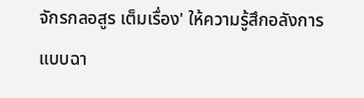จักรกลอสูร เต็มเรื่อง' ให้ความรู้สึกอลังการแบบฉา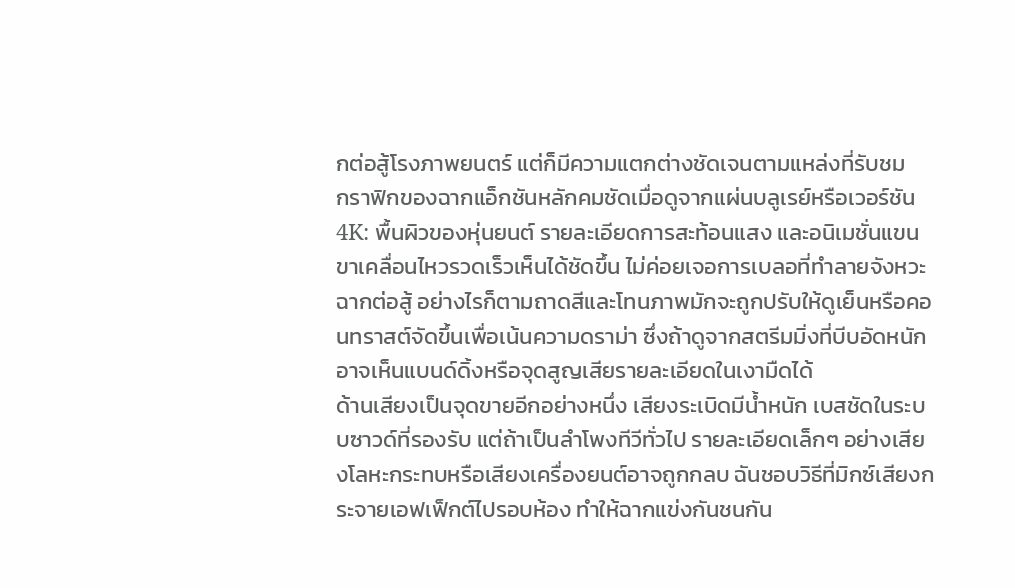กต่อสู้โรงภาพยนตร์ แต่ก็มีความแตกต่างชัดเจนตามแหล่งที่รับชม
กราฟิกของฉากแอ็กชันหลักคมชัดเมื่อดูจากแผ่นบลูเรย์หรือเวอร์ชัน 4K: พื้นผิวของหุ่นยนต์ รายละเอียดการสะท้อนแสง และอนิเมชั่นแขนขาเคลื่อนไหวรวดเร็วเห็นได้ชัดขึ้น ไม่ค่อยเจอการเบลอที่ทำลายจังหวะฉากต่อสู้ อย่างไรก็ตามถาดสีและโทนภาพมักจะถูกปรับให้ดูเย็นหรือคอนทราสต์จัดขึ้นเพื่อเน้นความดราม่า ซึ่งถ้าดูจากสตรีมมิ่งที่บีบอัดหนัก อาจเห็นแบนด์ดิ้งหรือจุดสูญเสียรายละเอียดในเงามืดได้
ด้านเสียงเป็นจุดขายอีกอย่างหนึ่ง เสียงระเบิดมีน้ำหนัก เบสชัดในระบบซาวด์ที่รองรับ แต่ถ้าเป็นลำโพงทีวีทั่วไป รายละเอียดเล็กๆ อย่างเสียงโลหะกระทบหรือเสียงเครื่องยนต์อาจถูกกลบ ฉันชอบวิธีที่มิกซ์เสียงกระจายเอฟเฟ็กต์ไปรอบห้อง ทำให้ฉากแข่งกันชนกัน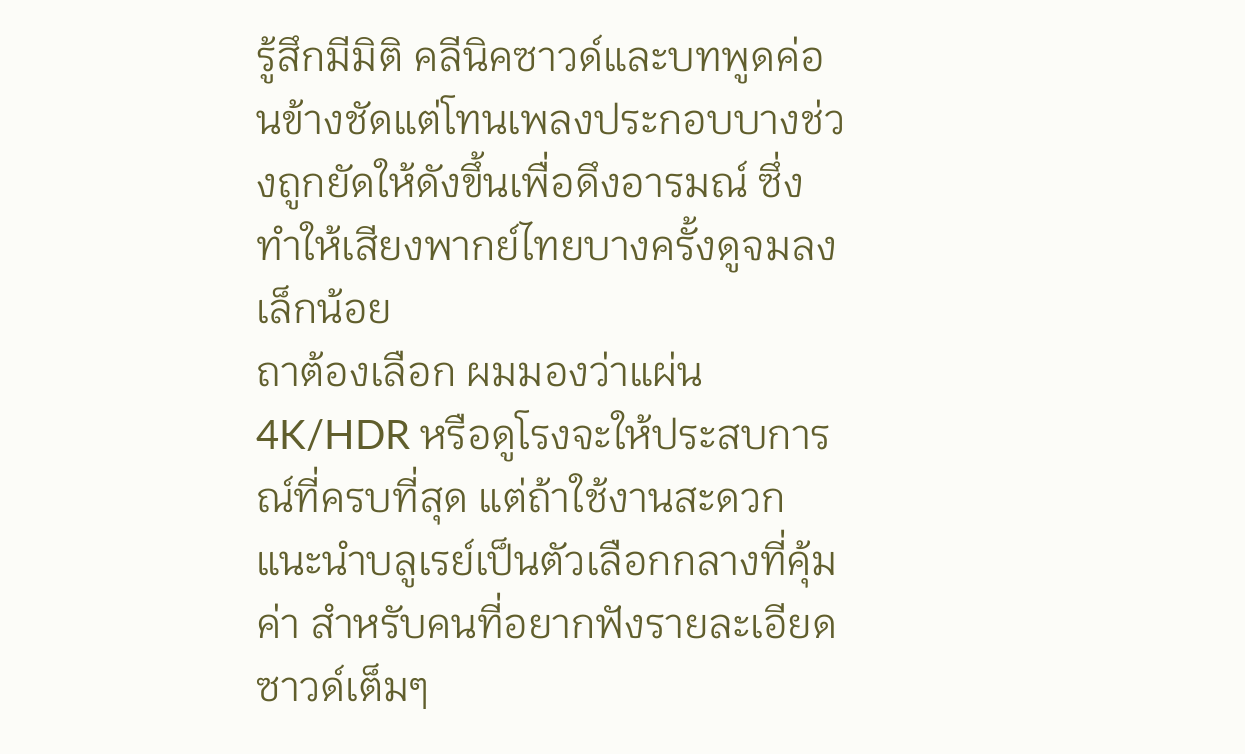รู้สึกมีมิติ คลีนิคซาวด์และบทพูดค่อนข้างชัดแต่โทนเพลงประกอบบางช่วงถูกยัดให้ดังขึ้นเพื่อดึงอารมณ์ ซึ่งทำให้เสียงพากย์ไทยบางครั้งดูจมลงเล็กน้อย
ถาต้องเลือก ผมมองว่าแผ่น 4K/HDR หรือดูโรงจะให้ประสบการณ์ที่ครบที่สุด แต่ถ้าใช้งานสะดวก แนะนำบลูเรย์เป็นตัวเลือกกลางที่คุ้มค่า สำหรับคนที่อยากฟังรายละเอียดซาวด์เต็มๆ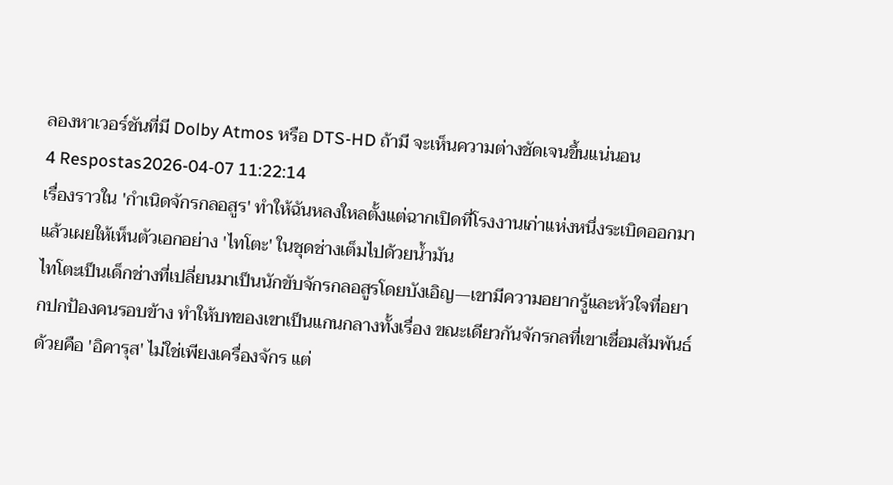ลองหาเวอร์ชันที่มี Dolby Atmos หรือ DTS-HD ถ้ามี จะเห็นความต่างชัดเจนขึ้นแน่นอน
4 Respostas2026-04-07 11:22:14
เรื่องราวใน 'กําเนิดจักรกลอสูร' ทำให้ฉันหลงใหลตั้งแต่ฉากเปิดที่โรงงานเก่าแห่งหนึ่งระเบิดออกมาแล้วเผยให้เห็นตัวเอกอย่าง 'ไทโตะ' ในชุดช่างเต็มไปด้วยน้ำมัน
ไทโตะเป็นเด็กช่างที่เปลี่ยนมาเป็นนักขับจักรกลอสูรโดยบังเอิญ—เขามีความอยากรู้และหัวใจที่อยากปกป้องคนรอบข้าง ทำให้บทของเขาเป็นแกนกลางทั้งเรื่อง ขณะเดียวกันจักรกลที่เขาเชื่อมสัมพันธ์ด้วยคือ 'อิคารุส' ไม่ใช่เพียงเครื่องจักร แต่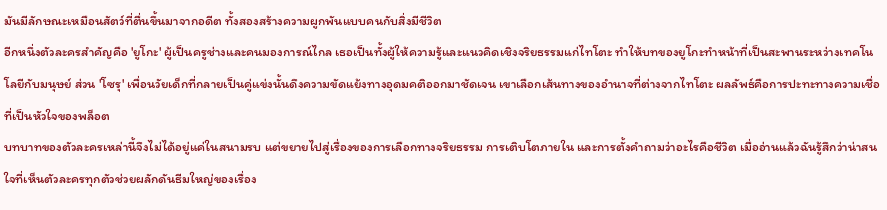มันมีลักษณะเหมือนสัตว์ที่ตื่นขึ้นมาจากอดีต ทั้งสองสร้างความผูกพันแบบคนกับสิ่งมีชีวิต
อีกหนึ่งตัวละครสำคัญคือ 'ยูโกะ' ผู้เป็นครูช่างและคนมองการณ์ไกล เธอเป็นทั้งผู้ให้ความรู้และแนวคิดเชิงจริยธรรมแก่ไทโตะ ทำให้บทของยูโกะทำหน้าที่เป็นสะพานระหว่างเทคโนโลยีกับมนุษย์ ส่วน 'โซรุ' เพื่อนวัยเด็กที่กลายเป็นคู่แข่งนั้นดึงความขัดแย้งทางอุดมคติออกมาชัดเจน เขาเลือกเส้นทางของอำนาจที่ต่างจากไทโตะ ผลลัพธ์คือการปะทะทางความเชื่อที่เป็นหัวใจของพล็อต
บทบาทของตัวละครเหล่านี้จึงไม่ได้อยู่แค่ในสนามรบ แต่ขยายไปสู่เรื่องของการเลือกทางจริยธรรม การเติบโตภายใน และการตั้งคำถามว่าอะไรคือชีวิต เมื่ออ่านแล้วฉันรู้สึกว่าน่าสนใจที่เห็นตัวละครทุกตัวช่วยผลักดันธีมใหญ่ของเรื่อง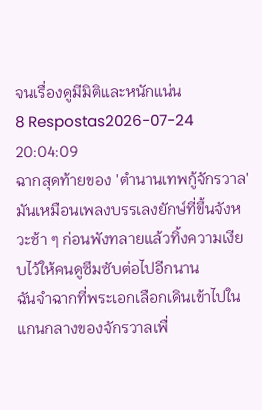จนเรื่องดูมีมิติและหนักแน่น
8 Respostas2026-07-24 20:04:09
ฉากสุดท้ายของ 'ตำนานเทพกู้จักรวาล' มันเหมือนเพลงบรรเลงยักษ์ที่ขึ้นจังหวะช้า ๆ ก่อนพังทลายแล้วทิ้งความเงียบไว้ให้คนดูซึมซับต่อไปอีกนาน
ฉันจำฉากที่พระเอกเลือกเดินเข้าไปในแกนกลางของจักรวาลเพื่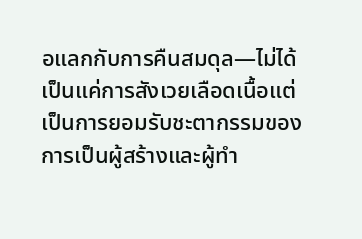อแลกกับการคืนสมดุล—ไม่ได้เป็นแค่การสังเวยเลือดเนื้อแต่เป็นการยอมรับชะตากรรมของการเป็นผู้สร้างและผู้ทำ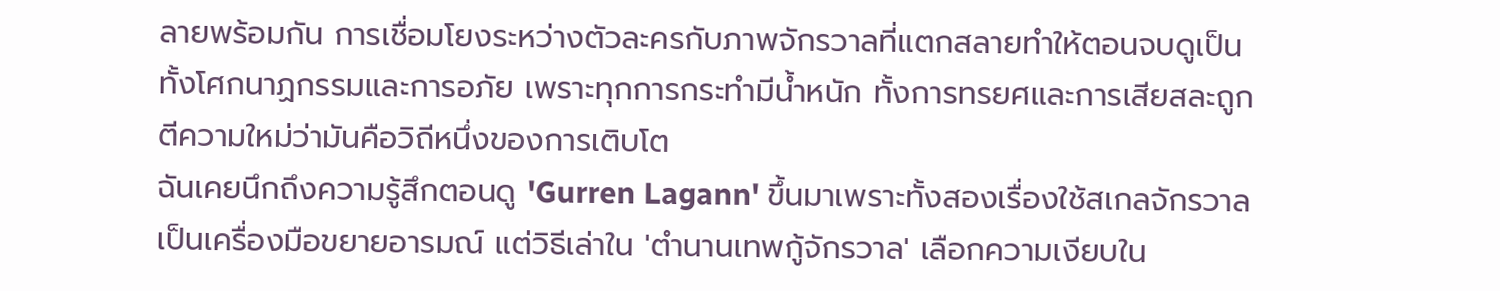ลายพร้อมกัน การเชื่อมโยงระหว่างตัวละครกับภาพจักรวาลที่แตกสลายทำให้ตอนจบดูเป็นทั้งโศกนาฏกรรมและการอภัย เพราะทุกการกระทำมีน้ำหนัก ทั้งการทรยศและการเสียสละถูกตีความใหม่ว่ามันคือวิถีหนึ่งของการเติบโต
ฉันเคยนึกถึงความรู้สึกตอนดู 'Gurren Lagann' ขึ้นมาเพราะทั้งสองเรื่องใช้สเกลจักรวาลเป็นเครื่องมือขยายอารมณ์ แต่วิธีเล่าใน 'ตำนานเทพกู้จักรวาล' เลือกความเงียบใน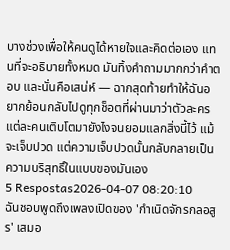บางช่วงเพื่อให้คนดูได้หายใจและคิดต่อเอง แทนที่จะอธิบายทั้งหมด มันทิ้งคำถามมากกว่าคำตอบ และนั่นคือเสน่ห์ — ฉากสุดท้ายทำให้ฉันอยากย้อนกลับไปดูทุกช็อตที่ผ่านมาว่าตัวละครแต่ละคนเติบโตมายังไงจนยอมแลกสิ่งนี้ไว้ แม้จะเจ็บปวด แต่ความเจ็บปวดนั้นกลับกลายเป็นความบริสุทธิ์ในแบบของมันเอง
5 Respostas2026-04-07 08:20:10
ฉันชอบพูดถึงเพลงเปิดของ 'กําเนิดจักรกลอสูร' เสมอ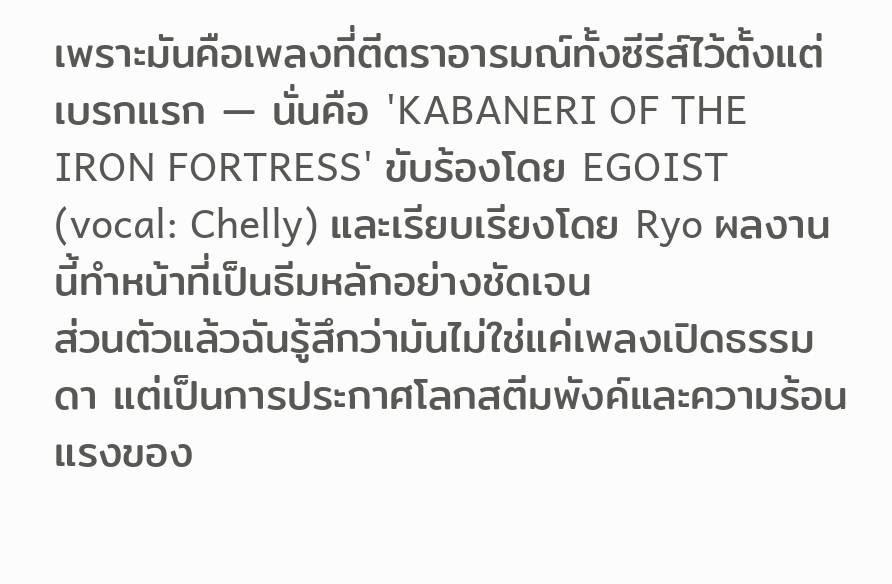เพราะมันคือเพลงที่ตีตราอารมณ์ทั้งซีรีส์ไว้ตั้งแต่เบรกแรก — นั่นคือ 'KABANERI OF THE IRON FORTRESS' ขับร้องโดย EGOIST (vocal: Chelly) และเรียบเรียงโดย Ryo ผลงานนี้ทำหน้าที่เป็นธีมหลักอย่างชัดเจน
ส่วนตัวแล้วฉันรู้สึกว่ามันไม่ใช่แค่เพลงเปิดธรรมดา แต่เป็นการประกาศโลกสตีมพังค์และความร้อนแรงของ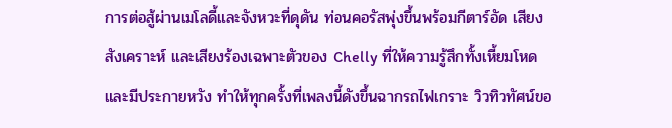การต่อสู้ผ่านเมโลดี้และจังหวะที่ดุดัน ท่อนคอรัสพุ่งขึ้นพร้อมกีตาร์อัด เสียงสังเคราะห์ และเสียงร้องเฉพาะตัวของ Chelly ที่ให้ความรู้สึกทั้งเหี้ยมโหดและมีประกายหวัง ทำให้ทุกครั้งที่เพลงนี้ดังขึ้นฉากรถไฟเกราะ วิวทิวทัศน์ขอ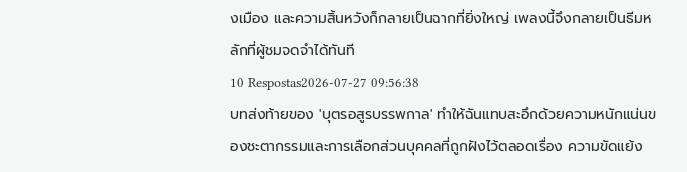งเมือง และความสิ้นหวังก็กลายเป็นฉากที่ยิ่งใหญ่ เพลงนี้จึงกลายเป็นธีมหลักที่ผู้ชมจดจำได้ทันที
10 Respostas2026-07-27 09:56:38
บทส่งท้ายของ 'บุตรอสูรบรรพกาล' ทำให้ฉันแทบสะอึกด้วยความหนักแน่นของชะตากรรมและการเลือกส่วนบุคคลที่ถูกฝังไว้ตลอดเรื่อง ความขัดแย้ง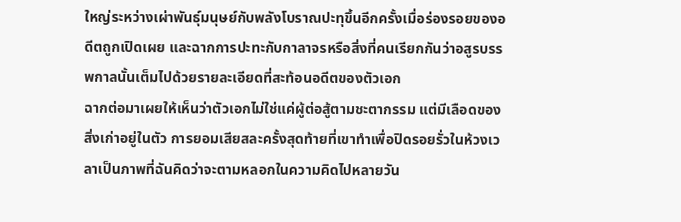ใหญ่ระหว่างเผ่าพันธุ์มนุษย์กับพลังโบราณปะทุขึ้นอีกครั้งเมื่อร่องรอยของอดีตถูกเปิดเผย และฉากการปะทะกับกาลาจรหรือสิ่งที่คนเรียกกันว่าอสูรบรรพกาลนั้นเต็มไปด้วยรายละเอียดที่สะท้อนอดีตของตัวเอก
ฉากต่อมาเผยให้เห็นว่าตัวเอกไม่ใช่แค่ผู้ต่อสู้ตามชะตากรรม แต่มีเลือดของสิ่งเก่าอยู่ในตัว การยอมเสียสละครั้งสุดท้ายที่เขาทำเพื่อปิดรอยรั่วในห้วงเวลาเป็นภาพที่ฉันคิดว่าจะตามหลอกในความคิดไปหลายวัน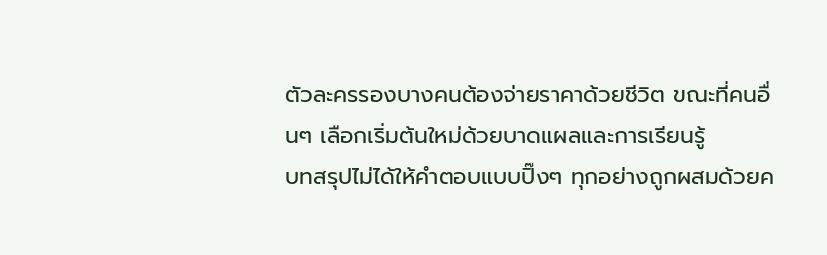ตัวละครรองบางคนต้องจ่ายราคาด้วยชีวิต ขณะที่คนอื่นๆ เลือกเริ่มต้นใหม่ด้วยบาดแผลและการเรียนรู้
บทสรุปไม่ได้ให้คำตอบแบบปิ๊งๆ ทุกอย่างถูกผสมด้วยค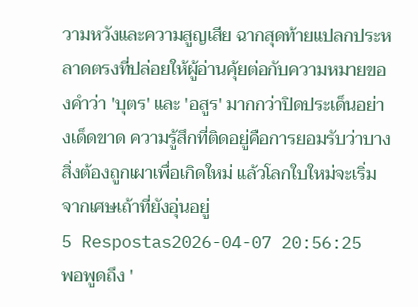วามหวังและความสูญเสีย ฉากสุดท้ายแปลกประหลาดตรงที่ปล่อยให้ผู้อ่านคุ้ยต่อกับความหมายของคำว่า 'บุตร' และ 'อสูร' มากกว่าปิดประเด็นอย่างเด็ดขาด ความรู้สึกที่ติดอยู่คือการยอมรับว่าบางสิ่งต้องถูกเผาเพื่อเกิดใหม่ แล้วโลกใบใหม่จะเริ่มจากเศษเถ้าที่ยังอุ่นอยู่
5 Respostas2026-04-07 20:56:25
พอพูดถึง '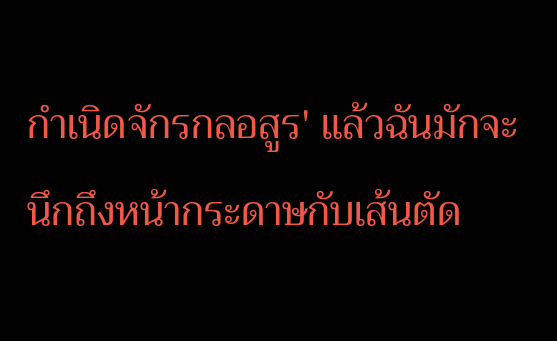กําเนิดจักรกลอสูร' แล้วฉันมักจะนึกถึงหน้ากระดาษกับเส้นตัด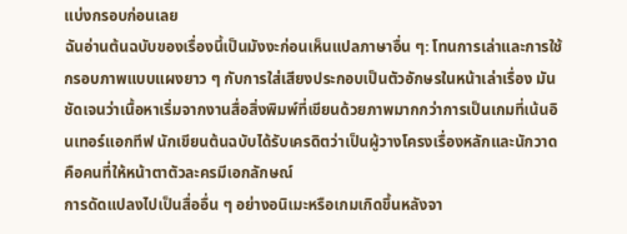แบ่งกรอบก่อนเลย
ฉันอ่านต้นฉบับของเรื่องนี้เป็นมังงะก่อนเห็นแปลภาษาอื่น ๆ: โทนการเล่าและการใช้กรอบภาพแบบแผงยาว ๆ กับการใส่เสียงประกอบเป็นตัวอักษรในหน้าเล่าเรื่อง มันชัดเจนว่าเนื้อหาเริ่มจากงานสื่อสิ่งพิมพ์ที่เขียนด้วยภาพมากกว่าการเป็นเกมที่เน้นอินเทอร์แอกทีฟ นักเขียนต้นฉบับได้รับเครดิตว่าเป็นผู้วางโครงเรื่องหลักและนักวาดคือคนที่ให้หน้าตาตัวละครมีเอกลักษณ์
การดัดแปลงไปเป็นสื่ออื่น ๆ อย่างอนิเมะหรือเกมเกิดขึ้นหลังจา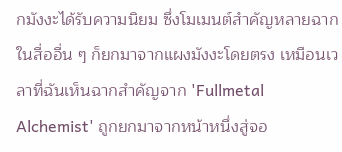กมังงะได้รับความนิยม ซึ่งโมเมนต์สำคัญหลายฉากในสื่ออื่น ๆ ก็ยกมาจากแผงมังงะโดยตรง เหมือนเวลาที่ฉันเห็นฉากสำคัญจาก 'Fullmetal Alchemist' ถูกยกมาจากหน้าหนึ่งสู่จอ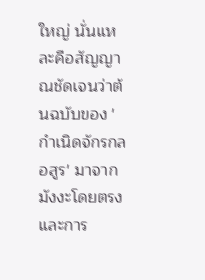ใหญ่ นั่นแหละคือสัญญาณชัดเจนว่าต้นฉบับของ 'กําเนิดจักรกลอสูร' มาจากมังงะโดยตรง และการ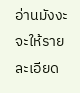อ่านมังงะจะให้รายละเอียด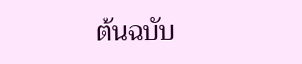ต้นฉบับ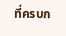ที่ครบก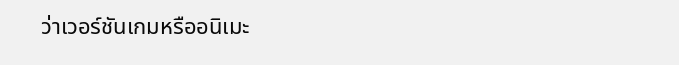ว่าเวอร์ชันเกมหรืออนิเมะ